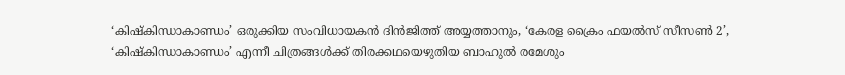‘കിഷ്കിന്ധാകാണ്ഡം’ ഒരുക്കിയ സംവിധായകൻ ദിൻജിത്ത് അയ്യത്താനും, ‘കേരള ക്രൈം ഫയൽസ് സീസൺ 2’, ‘കിഷ്കിന്ധാകാണ്ഡം’ എന്നീ ചിത്രങ്ങൾക്ക് തിരക്കഥയെഴുതിയ ബാഹുൽ രമേശും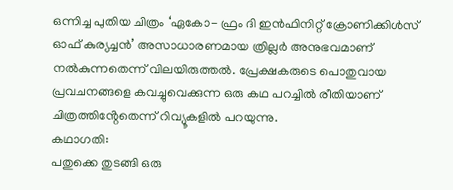ഒന്നിച്ച പുതിയ ചിത്രം ‘ഏകോ- ഫ്രം ദി ഇൻഫിനിറ്റ് ക്രോണിക്കിൾസ് ഓഫ് കുര്യച്ചൻ’ അസാധാരണമായ ത്രില്ലർ അനുഭവമാണ് നൽകുന്നതെന്ന് വിലയിരുത്തൽ. പ്രേക്ഷകരുടെ പൊതുവായ പ്രവചനങ്ങളെ കവച്ചുവെക്കുന്ന ഒരു കഥ പറച്ചിൽ രീതിയാണ് ചിത്രത്തിൻ്റേതെന്ന് റിവ്യൂകളിൽ പറയുന്നു.
കഥാഗതി:
പതുക്കെ തുടങ്ങി ഒരു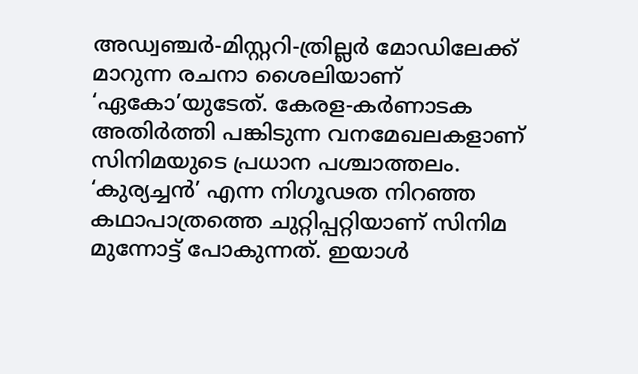അഡ്വഞ്ചർ-മിസ്റ്ററി-ത്രില്ലർ മോഡിലേക്ക് മാറുന്ന രചനാ ശൈലിയാണ് ‘ഏകോ’യുടേത്. കേരള-കർണാടക അതിർത്തി പങ്കിടുന്ന വനമേഖലകളാണ് സിനിമയുടെ പ്രധാന പശ്ചാത്തലം. ‘കുര്യച്ചൻ’ എന്ന നിഗൂഢത നിറഞ്ഞ കഥാപാത്രത്തെ ചുറ്റിപ്പറ്റിയാണ് സിനിമ മുന്നോട്ട് പോകുന്നത്. ഇയാൾ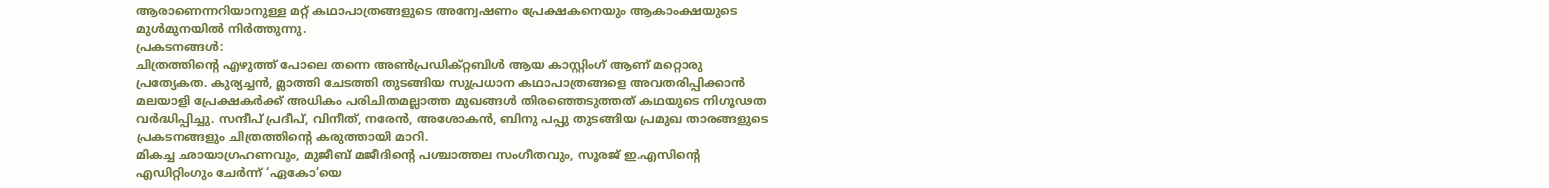ആരാണെന്നറിയാനുള്ള മറ്റ് കഥാപാത്രങ്ങളുടെ അന്വേഷണം പ്രേക്ഷകനെയും ആകാംക്ഷയുടെ മുൾമുനയിൽ നിർത്തുന്നു.
പ്രകടനങ്ങൾ:
ചിത്രത്തിൻ്റെ എഴുത്ത് പോലെ തന്നെ അൺപ്രഡിക്റ്റബിൾ ആയ കാസ്റ്റിംഗ് ആണ് മറ്റൊരു പ്രത്യേകത. കുര്യച്ചൻ, മ്ലാത്തി ചേടത്തി തുടങ്ങിയ സുപ്രധാന കഥാപാത്രങ്ങളെ അവതരിപ്പിക്കാൻ മലയാളി പ്രേക്ഷകർക്ക് അധികം പരിചിതമല്ലാത്ത മുഖങ്ങൾ തിരഞ്ഞെടുത്തത് കഥയുടെ നിഗൂഢത വർദ്ധിപ്പിച്ചു. സന്ദീപ് പ്രദീപ്, വിനീത്, നരേൻ, അശോകൻ, ബിനു പപ്പു തുടങ്ങിയ പ്രമുഖ താരങ്ങളുടെ പ്രകടനങ്ങളും ചിത്രത്തിൻ്റെ കരുത്തായി മാറി.
മികച്ച ഛായാഗ്രഹണവും, മുജീബ് മജീദിൻ്റെ പശ്ചാത്തല സംഗീതവും, സൂരജ് ഇ.എസിൻ്റെ എഡിറ്റിംഗും ചേർന്ന് ‘ഏകോ’യെ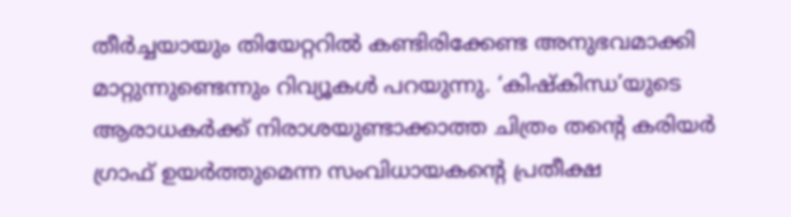തീർച്ചയായും തിയേറ്ററിൽ കണ്ടിരിക്കേണ്ട അനുഭവമാക്കി മാറ്റുന്നുണ്ടെന്നും റിവ്യൂകൾ പറയുന്നു. ‘കിഷ്കിന്ധ’യുടെ ആരാധകർക്ക് നിരാശയുണ്ടാക്കാത്ത ചിത്രം തൻ്റെ കരിയർ ഗ്രാഫ് ഉയർത്തുമെന്ന സംവിധായകൻ്റെ പ്രതീക്ഷ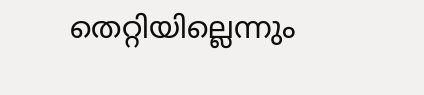തെറ്റിയില്ലെന്നും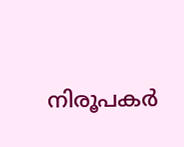നിരൂപകർ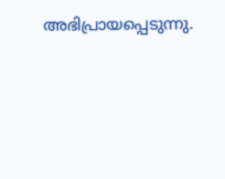അഭിപ്രായപ്പെടുന്നു.